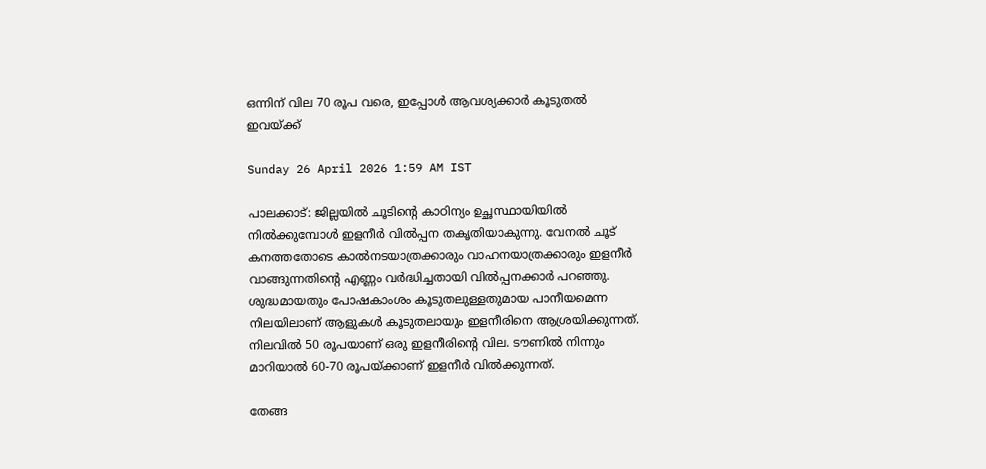ഒന്നിന് വില 70 രൂപ വരെ, ഇപ്പോൾ ആവശ്യക്കാർ കൂടുതൽ ഇവയ്ക്ക്

Sunday 26 April 2026 1:59 AM IST

പാലക്കാട്: ജില്ലയിൽ ചൂടിന്റെ കാഠിന്യം ഉച്ഛസ്ഥായിയിൽ നിൽക്കുമ്പോൾ ഇളനീർ വിൽപ്പന തകൃതിയാകുന്നു. വേനൽ ചൂട് കനത്തതോടെ കാൽനടയാത്രക്കാരും വാഹനയാത്രക്കാരും ഇളനീർ വാങ്ങുന്നതിന്റെ എണ്ണം വർദ്ധിച്ചതായി വിൽപ്പനക്കാർ പറഞ്ഞു. ശുദ്ധമായതും പോഷകാംശം കൂടുതലുള്ളതുമായ പാനീയമെന്ന നിലയിലാണ് ആളുകൾ കൂടുതലായും ഇളനീരിനെ ആശ്രയിക്കുന്നത്. നിലവിൽ 50 രൂപയാണ് ഒരു ഇളനീരിന്റെ വില. ടൗണിൽ നിന്നും മാറിയാൽ 60-70 രൂപയ്ക്കാണ് ഇളനീർ വിൽക്കുന്നത്.

തേങ്ങ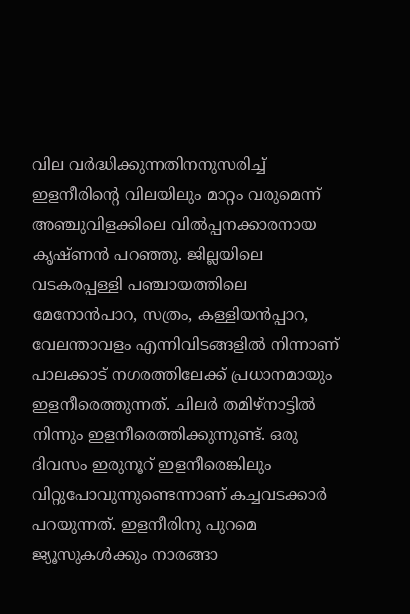വില ‌വർദ്ധിക്കുന്നതിനനുസരിച്ച് ഇളനീരിന്റെ വിലയിലും മാറ്റം വരുമെന്ന് അഞ്ചുവിളക്കിലെ വിൽപ്പനക്കാരനായ കൃഷ്ണൻ പറഞ്ഞു. ജില്ലയിലെ വടകരപ്പള്ളി പഞ്ചായത്തിലെ മേനോൻപാറ, സത്രം, കള്ളിയൻപ്പാറ, വേലന്താവളം എന്നിവിടങ്ങളിൽ നിന്നാണ് പാലക്കാട് നഗരത്തിലേക്ക് പ്രധാനമായും ഇളനീരെത്തുന്നത്. ചിലർ തമിഴ‌്നാട്ടിൽ നിന്നും ഇളനീരെത്തിക്കുന്നുണ്ട്. ഒരു ദിവസം ഇരുനൂറ് ഇളനീരെങ്കിലും വിറ്റുപോവുന്നുണ്ടെന്നാണ് കച്ചവടക്കാർ പറയുന്നത്. ഇളനീരിനു പുറമെ ജ്യൂസുകൾക്കും നാരങ്ങാ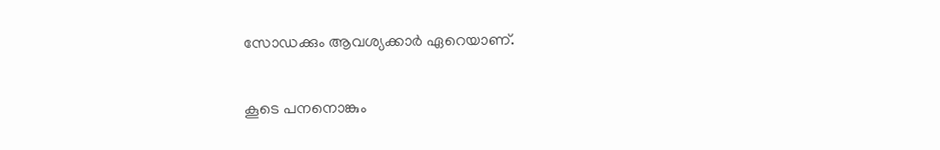സോഡക്കും ആവശ്യക്കാർ ഏറെയാണ്.

കൂടെ പനനൊങ്കും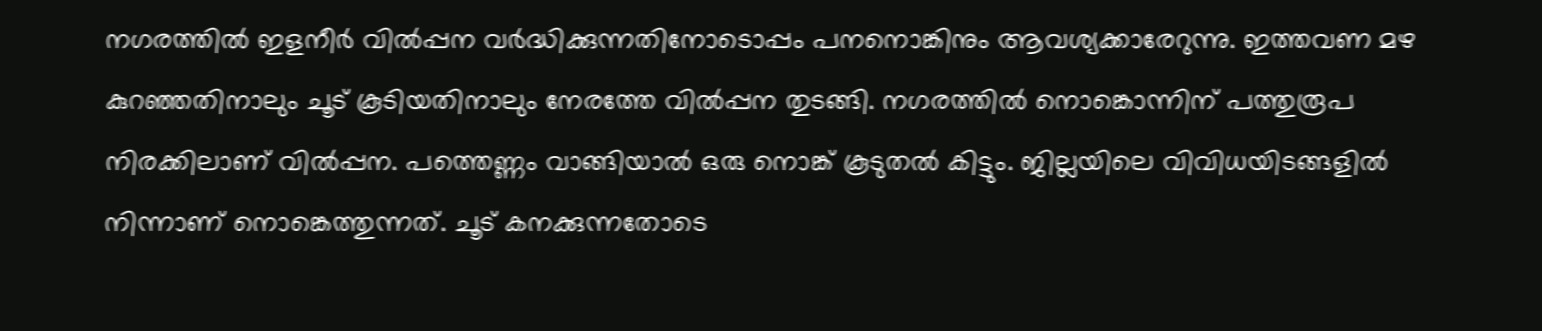നഗരത്തിൽ ഇളനീർ വിൽപ്പന വർദ്ധിക്കുന്നതിനോടൊപ്പം പനനൊങ്കിനും ആവശ്യക്കാരേറുന്നു. ഇത്തവണ മഴ കുറഞ്ഞതിനാലും ചൂട് കൂടിയതിനാലും നേരത്തേ വിൽപ്പന തുടങ്ങി. നഗരത്തിൽ നൊങ്കൊന്നിന് പത്തുരൂപ നിരക്കിലാണ് വിൽപ്പന. പത്തെണ്ണം വാങ്ങിയാൽ ഒരു നൊങ്ക് കൂടുതൽ കിട്ടും. ജില്ലയിലെ വിവിധയിടങ്ങളിൽ നിന്നാണ് നൊങ്കെത്തുന്നത്. ചൂട് കനക്കുന്നതോടെ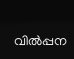വി‌ൽപ്പന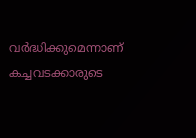വർദ്ധിക്കുമെന്നാണ് കച്ചവടക്കാരുടെ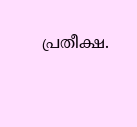പ്രതീക്ഷ.